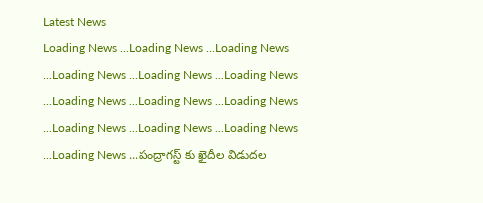Latest News
Loading News ...Loading News ...Loading News ...Loading News ...Loading News ...Loading News ...Loading News ...Loading News ...Loading News ...Loading News ...Loading News ...Loading News ...Loading News ...పంద్రాగస్ట్ కు ఖైదీల విడుదల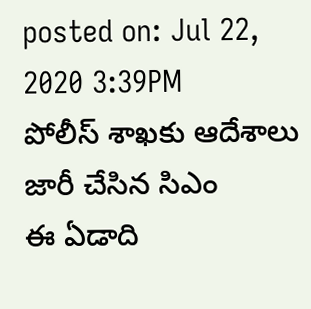posted on: Jul 22, 2020 3:39PM
పోలీస్ శాఖకు ఆదేశాలు జారీ చేసిన సిఎం
ఈ ఏడాది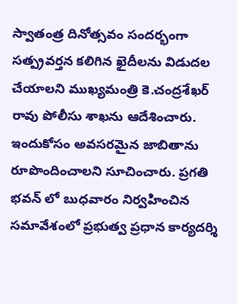స్వాతంత్ర దినోత్సవం సందర్భంగా సత్ప్రవర్తన కలిగిన ఖైదీలను విడుదల చేయాలని ముఖ్యమంత్రి కె.చంద్రశేఖర్ రావు పోలీసు శాఖను ఆదేశించారు. ఇందుకోసం అవసరమైన జాబితాను రూపొందించాలని సూచించారు. ప్రగతి భవన్ లో బుధవారం నిర్వహించిన సమావేశంలో ప్రభుత్వ ప్రధాన కార్యదర్శి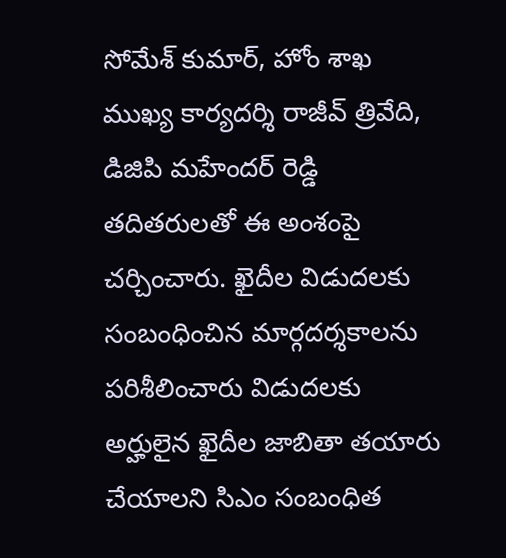సోమేశ్ కుమార్, హోం శాఖ ముఖ్య కార్యదర్శి రాజీవ్ త్రివేది, డిజిపి మహేందర్ రెడ్డి తదితరులతో ఈ అంశంపై చర్చించారు. ఖైదీల విడుదలకు సంబంధించిన మార్గదర్శకాలను పరిశీలించారు విడుదలకు అర్హులైన ఖైదీల జాబితా తయారు చేయాలని సిఎం సంబంధిత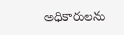అధికారులను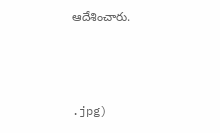ఆదేశించారు.



.jpg)